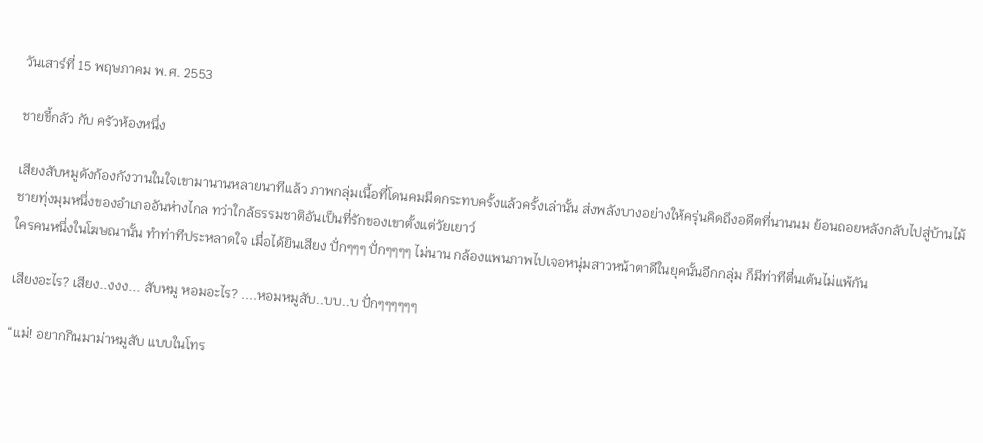วันเสาร์ที่ 15 พฤษภาคม พ.ศ. 2553

ชายขี้กลัว กับ ครัวห้องหนึ่ง

เสียงสับหมูดังก้องกังวานในใจเขามานานหลายนาทีแล้ว ภาพกลุ่มเนื้อที่โดนคมมีดกระทบครั้งแล้วครั้งเล่านั้น ส่งพลังบางอย่างให้ครุ่นคิดถึงอดีตที่นานนม ย้อนถอยหลังกลับไปสู่บ้านไม้ชายทุ่งมุมหนึ่งของอำเภออันห่างไกล ทว่าใกล้ธรรมชาติอันเป็นที่รักของเขาตั้งแต่วัยเยาว์
ใครคนหนึ่งในโฆษณานั้น ทำท่าทีประหลาดใจ เมื่อได้ยินเสียง ปั่กๆๆๆ ปั่กๆๆๆๆ ไม่นาน กล้องแพนภาพไปเจอหนุ่มสาวหน้าตาดีในยุคนั้นอีกกลุ่ม ก็มีท่าทีตื่นเต้นไม่แพ้กัน

เสียงอะไร? เสียง..งงง... สับหมู หอมอะไร? ....หอมหมูสับ..บบ..บ ปั่กๆๆๆๆๆๆ

“แม่! อยากกินมาม่าหมูสับ แบบในโทร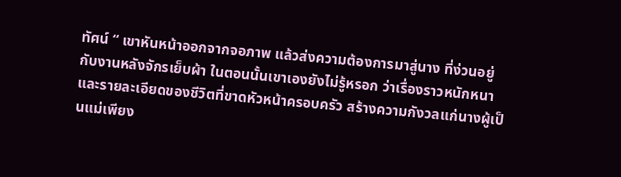ทัศน์ “ เขาหันหน้าออกจากจอภาพ แล้วส่งความต้องการมาสู่นาง ที่ง่วนอยู่กับงานหลังจักรเย็บผ้า ในตอนนั้นเขาเองยังไม่รู้หรอก ว่าเรื่องราวหนักหนาและรายละเอียดของชีวิตที่ขาดหัวหน้าครอบครัว สร้างความกังวลแก่นางผู้เป็นแม่เพียง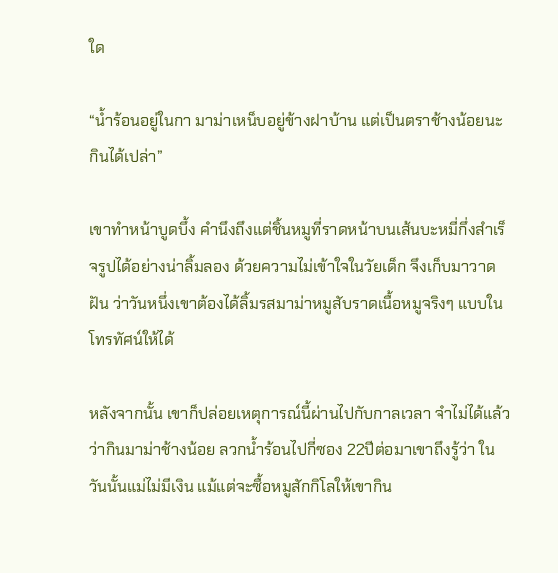ใด

“น้ำร้อนอยู่ในกา มาม่าเหน็บอยู่ข้างฝาบ้าน แต่เป็นตราช้างน้อยนะ กินได้เปล่า”

เขาทำหน้าบูดบึ้ง คำนึงถึงแต่ชิ้นหมูที่ราดหน้าบนเส้นบะหมี่กึ่งสำเร็จรูปได้อย่างน่าลิ้มลอง ด้วยความไม่เข้าใจในวัยเด็ก จึงเก็บมาวาดฝัน ว่าวันหนึ่งเขาต้องได้ลิ้มรสมาม่าหมูสับราดเนื้อหมูจริงๆ แบบในโทรทัศน์ให้ได้

หลังจากนั้น เขาก็ปล่อยเหตุการณ์นี้ผ่านไปกับกาลเวลา จำไม่ได้แล้วว่ากินมาม่าช้างน้อย ลวกน้ำร้อนไปกี่ซอง 22ปีต่อมาเขาถึงรู้ว่า ในวันนั้นแม่ไม่มีเงิน แม้แต่จะซื้อหมูสักกิโลให้เขากิน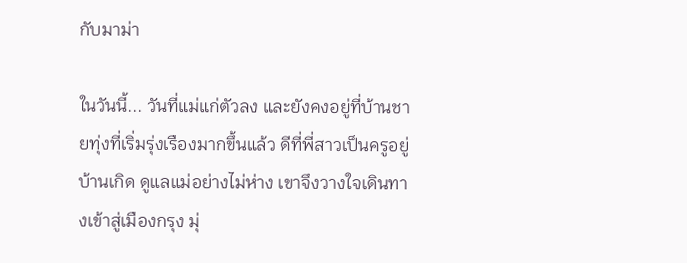กับมาม่า

ในวันนี้... วันที่แม่แก่ตัวลง และยังคงอยู่ที่บ้านชายทุ่งที่เริ่มรุ่งเรืองมากขึ้นแล้ว ดีที่พี่สาวเป็นครูอยู่บ้านเกิด ดูแลแม่อย่างไม่ห่าง เขาจึงวางใจเดินทางเข้าสู่เมืองกรุง มุ่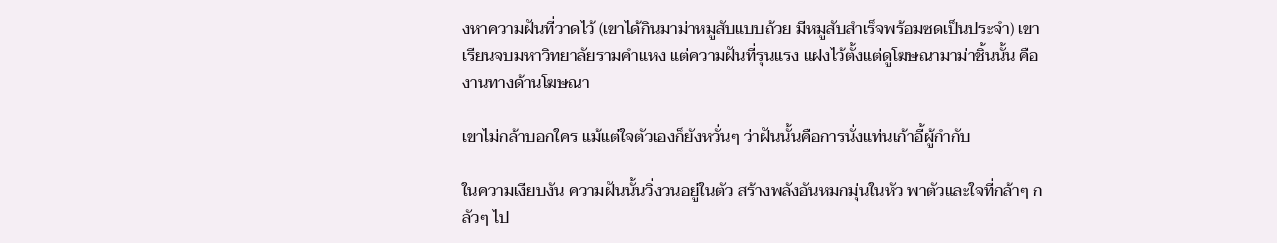งหาความฝันที่วาดไว้ (เขาได้กินมาม่าหมูสับแบบถ้วย มีหมูสับสำเร็จพร้อมซดเป็นประจำ) เขาเรียนจบมหาวิทยาลัยรามคำแหง แต่ความฝันที่รุนแรง แฝงไว้ตั้งแต่ดูโฆษณามาม่าชิ้นนั้น คืองานทางด้านโฆษณา

เขาไม่กล้าบอกใคร แม้แต่ใจตัวเองก็ยังหวั่นๆ ว่าฝันนั้นคือการนั่งแท่นเก้าอี้ผู้กำกับ

ในความเงียบงัน ความฝันนั้นวิ่งวนอยู่ในตัว สร้างพลังอันหมกมุ่นในหัว พาตัวและใจที่กล้าๆ กลัวๆ ไป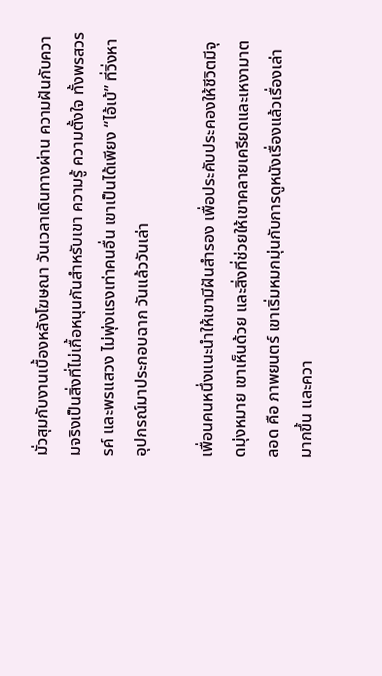มั่วสุมกับงานเบื้องหลังโฆษณา วันเวลาเดินทางผ่าน ความฝันกับความจริงเป็นสิ่งที่ไม่เกื้อหนุนกันสำหรับเขา ความรู้ ความตั้งใจ ทั้งพรสวรรค์ และพรแสวง ไม่พุ่งแรงเท่าคนอื่น เขาเป็นได้เพียง “ไอ้เบ้” ที่วิ่งหาอุปกรณ์มาประกอบฉาก วันแล้ววันเล่า

เพื่อนคนหนึ่งแนะนำให้เขามีฝันสำรอง เพื่อประคับประคองให้ชีวิตมีจุดมุ่งหมาย เขาเห็นด้วย และสิ่งที่ช่วยให้เขาคลายเครียดและเหงามาตลอด คือ ภาพยนตร์ เขาเริ่มหมกมุ่นกับการดูหนังเรื่องแล้วเรื่องเล่ามากขึ้น และควา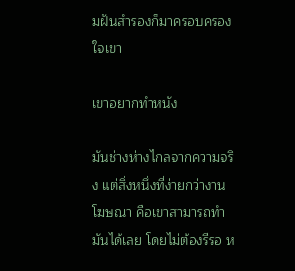มฝันสำรองก็มาครอบครองใจเขา

เขาอยากทำหนัง

มันช่างห่างไกลจากความจริง แต่สิ่งหนึ่งที่ง่ายกว่างานโฆษณา คือเขาสามารถทำมันได้เลย โดยไม่ต้องรีรอ ห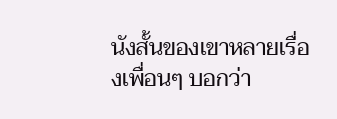นังสั้นของเขาหลายเรื่องเพื่อนๆ บอกว่า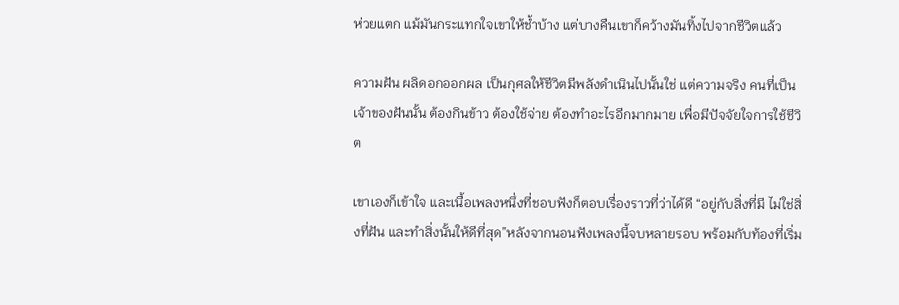ห่วยแตก แม้มันกระแทกใจเขาให้ช้ำบ้าง แต่บางคืนเขาก็คว้างมันทิ้งไปจากชีวิตแล้ว

ความฝัน ผลิดอกออกผล เป็นกุศลให้ชีวิตมีพลังดำเนินไปนั้นใช่ แต่ความจริง คนที่เป็นเจ้าของฝันนั้น ต้องกินข้าว ต้องใช้จ่าย ต้องทำอะไรอีกมากมาย เพื่อมีปัจจัยใจการใช้ชีวิต

เขาเองก็เข้าใจ และเนื้อเพลงหนึ่งที่ชอบฟังก็ตอบเรื่องราวที่ว่าได้ดี “อยู่กับสิ่งที่มี ไม่ใช่สิ่งที่ฝัน และทำสิ่งนั้นให้ดีที่สุด”หลังจากนอนฟังเพลงนี้จบหลายรอบ พร้อมกับท้องที่เริ่ม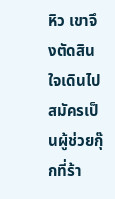หิว เขาจึงตัดสินใจเดินไปสมัครเป็นผู้ช่วยกุ๊กที่ร้า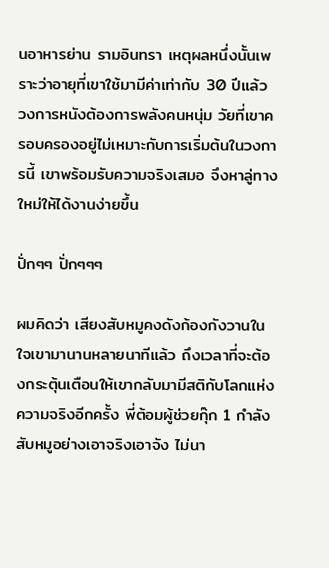นอาหารย่าน รามอินทรา เหตุผลหนึ่งนั้นเพราะว่าอายุที่เขาใช้มามีค่าเท่ากับ 30 ปีแล้ว วงการหนังต้องการพลังคนหนุ่ม วัยที่เขาครอบครองอยู่ไม่เหมาะกับการเริ่มต้นในวงการนี้ เขาพร้อมรับความจริงเสมอ จึงหาลู่ทางใหม่ให้ได้งานง่ายขึ้น

ปั่กๆๆ ปั่กๆๆๆ

ผมคิดว่า เสียงสับหมูคงดังก้องกังวานในใจเขามานานหลายนาทีแล้ว ถึงเวลาที่จะต้องกระตุ้นเตือนให้เขากลับมามีสติกับโลกแห่งความจริงอีกครั้ง พี่ต้อมผู้ช่วยกุ๊ก 1 กำลังสับหมูอย่างเอาจริงเอาจัง ไม่นา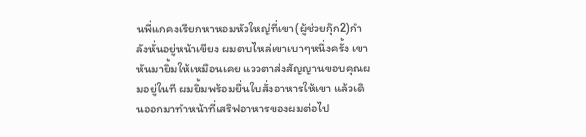นพี่แกคงเรียกหาหอมหัวใหญ่ที่เขา(ผู้ช่วยกุ๊ก2)กำลังหั่นอยู่หน้าเขียง ผมตบไหล่เขาเบาๆหนึ่งครั้ง เขาหันมายิ้มให้เหมือนเคย แววตาส่งสัญญานขอบคุณผมอยู่ในที ผมยิ้มพร้อมยื่นใบสั่งอาหารให้เขา แล้วเดินออกมาทำหน้าที่เสริฟอาหารของผมต่อไป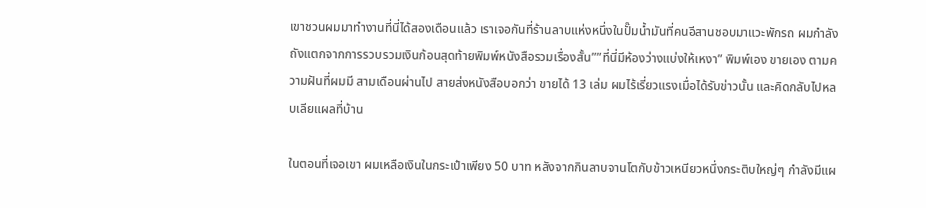เขาชวนผมมาทำงานที่นี่ได้สองเดือนแล้ว เราเจอกันที่ร้านลาบแห่งหนึ่งในปั๊มน้ำมันที่คนอีสานชอบมาแวะพักรถ ผมกำลังถังแตกจากการรวบรวมเงินก้อนสุดท้ายพิมพ์หนังสือรวมเรื่องสั้น””ที่นี่มีห้องว่างแบ่งให้เหงา” พิมพ์เอง ขายเอง ตามความฝันที่ผมมี สามเดือนผ่านไป สายส่งหนังสือบอกว่า ขายได้ 13 เล่ม ผมไร้เรี่ยวแรงเมื่อได้รับข่าวนั้น และคิดกลับไปหลบเลียแผลที่บ้าน

ในตอนที่เจอเขา ผมเหลือเงินในกระเป๋าเพียง 50 บาท หลังจากกินลาบจานโตกับข้าวเหนียวหนึ่งกระติบใหญ่ๆ กำลังมีแผ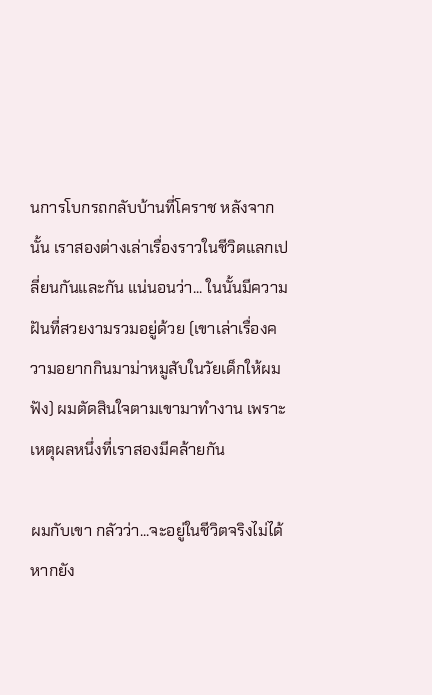นการโบกรถกลับบ้านที่โคราช หลังจากนั้น เราสองต่างเล่าเรื่องราวในชีวิตแลกเปลี่ยนกันและกัน แน่นอนว่า... ในนั้นมีความฝันที่สวยงามรวมอยู่ด้วย (เขาเล่าเรื่องความอยากกินมาม่าหมูสับในวัยเด็กให้ผมฟัง) ผมตัดสินใจตามเขามาทำงาน เพราะเหตุผลหนึ่งที่เราสองมีคล้ายกัน

ผมกับเขา กลัวว่า...จะอยู่ในชีวิตจริงไม่ได้ หากยัง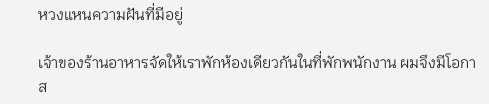หวงแหนความฝันที่มีอยู่

เจ้าของร้านอาหารจัดให้เราพักห้องเดียวกันในที่พักพนักงาน ผมจึงมีโอกาส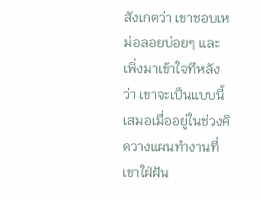สังเกตว่า เขาชอบเหม่อลอยบ่อยๆ และเพิ่งมาเข้าใจทีหลังว่า เขาจะเป็นแบบนี้เสมอเมื่ออยู่ในช่วงคิดวางแผนทำงานที่เขาใฝ่ฝัน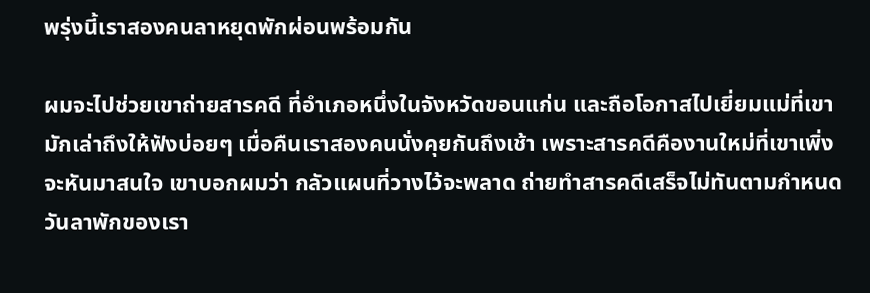พรุ่งนี้เราสองคนลาหยุดพักผ่อนพร้อมกัน

ผมจะไปช่วยเขาถ่ายสารคดี ที่อำเภอหนึ่งในจังหวัดขอนแก่น และถือโอกาสไปเยี่ยมแม่ที่เขามักเล่าถึงให้ฟังบ่อยๆ เมื่อคืนเราสองคนนั่งคุยกันถึงเช้า เพราะสารคดีคืองานใหม่ที่เขาเพิ่งจะหันมาสนใจ เขาบอกผมว่า กลัวแผนที่วางไว้จะพลาด ถ่ายทำสารคดีเสร็จไม่ทันตามกำหนดวันลาพักของเรา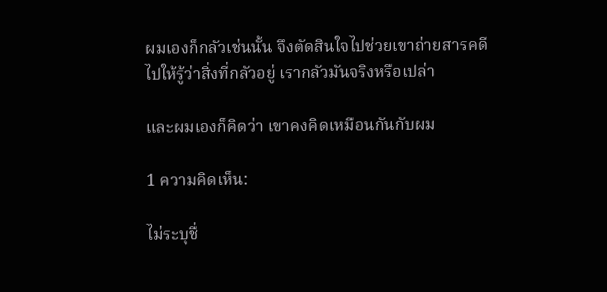ผมเองก็กลัวเช่นนั้น จึงตัดสินใจไปช่วยเขาถ่ายสารคดี
ไปให้รู้ว่าสิ่งที่กลัวอยู่ เรากลัวมันจริงหรือเปล่า

และผมเองก็คิดว่า เขาคงคิดเหมือนกันกับผม

1 ความคิดเห็น:

ไม่ระบุชื่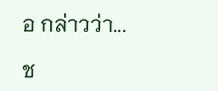อ กล่าวว่า...

ช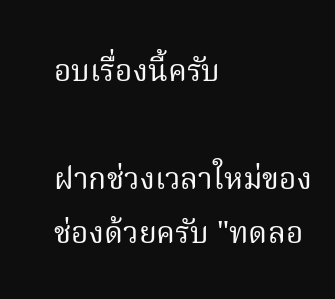อบเรื่องนี้ครับ

ฝากช่วงเวลาใหม่ของช่องด้วยครับ "ทดลอ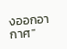งออกอากาศ"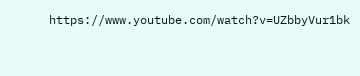https://www.youtube.com/watch?v=UZbbyVur1bk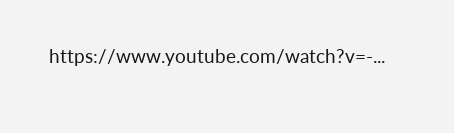https://www.youtube.com/watch?v=-...